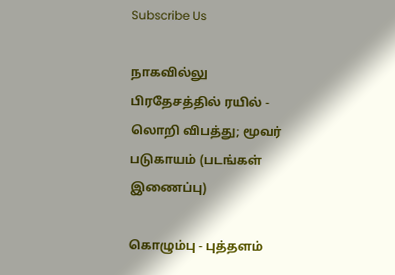Subscribe Us

நாகவில்லு பிரதேசத்தில் ரயில் - லொறி விபத்து; மூவர் படுகாயம் (படங்கள் இணைப்பு)

கொழும்பு - புத்தளம்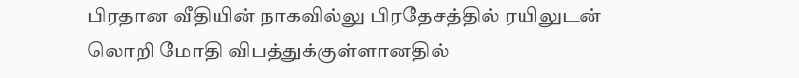பிரதான வீதியின் நாகவில்லு பிரதேசத்தில் ரயிலுடன் லொறி மோதி விபத்துக்குள்ளானதில்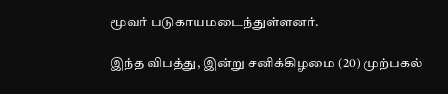மூவர் படுகாயமடைந்துள்ளனர்.

இந்த விபத்து, இன்று சனிக்கிழமை (20) முற்பகல்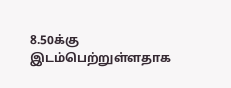8.50க்கு இடம்பெற்றுள்ளதாக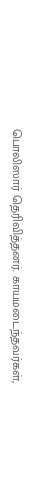பொலிஸார் தெரிவித்தனர். காயமடைந்தவர்கள்,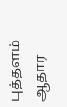புத்தளம் ஆதார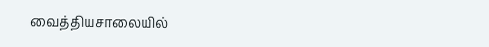வைத்தியசாலையில்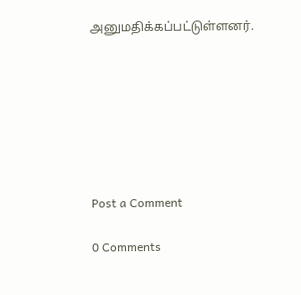அனுமதிக்கப்பட்டுள்ளனர்.







Post a Comment

0 Comments